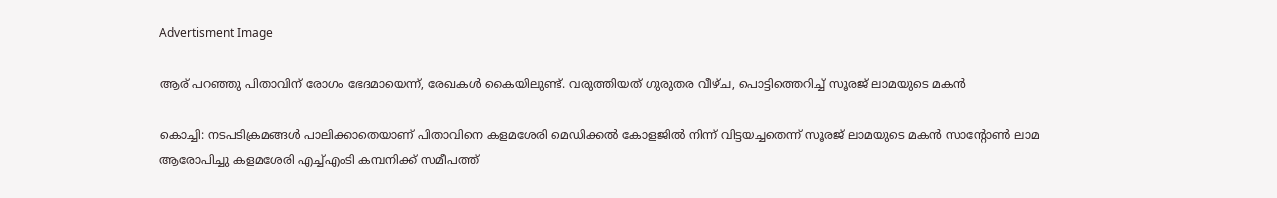Advertisment Image

ആര് പറഞ്ഞു പിതാവിന് രോഗം ഭേദമായെന്ന്, രേഖകൾ കൈയിലുണ്ട്. വരുത്തിയത് ഗുരുതര വീഴ്ച, പൊട്ടിത്തെറിച്ച് സൂരജ് ലാമയുടെ മകൻ

കൊച്ചി: നടപടിക്രമങ്ങൾ പാലിക്കാതെയാണ് പിതാവിനെ കളമശേരി മെഡിക്കൽ കോളജിൽ നിന്ന് വിട്ടയച്ചതെന്ന് സൂരജ് ലാമയുടെ മകൻ സാന്റോൺ ലാമ ആരോപിച്ചു കളമശേരി എച്ച്എംടി കമ്പനിക്ക് സമീപത്ത്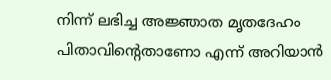നിന്ന് ലഭിച്ച അജ്ഞാത മൃതദേഹം പിതാവിന്റെതാണോ എന്ന് അറിയാൻ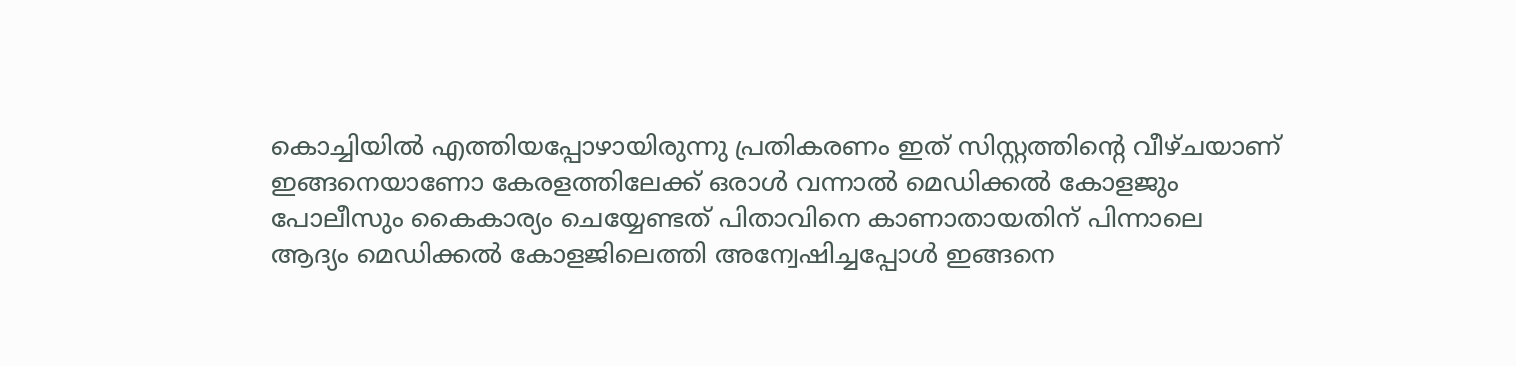കൊച്ചിയിൽ എത്തിയപ്പോഴായിരുന്നു പ്രതികരണം ഇത് സിസ്റ്റത്തിന്റെ വീഴ്ചയാണ് ഇങ്ങനെയാണോ കേരളത്തിലേക്ക് ഒരാൾ വന്നാൽ മെഡിക്കൽ കോളജും പോലീസും കൈകാര്യം ചെയ്യേണ്ടത് പിതാവിനെ കാണാതായതിന് പിന്നാലെ ആദ്യം മെഡിക്കൽ കോളജിലെത്തി അന്വേഷിച്ചപ്പോൾ ഇങ്ങനെ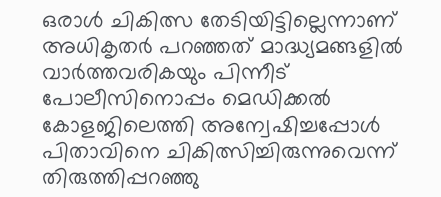ഒരാൾ ചികിത്സ തേടിയിട്ടില്ലെന്നാണ് അധികൃതർ പറഞ്ഞത് മാദ്ധ്യമങ്ങളിൽ വാർത്തവരികയും പിന്നീട് പോലീസിനൊപ്പം മെഡിക്കൽ കോളജിലെത്തി അന്വേഷിച്ചപ്പോൾ പിതാവിനെ ചികിത്സിച്ചിരുന്നുവെന്ന് തിരുത്തിപ്പറഞ്ഞു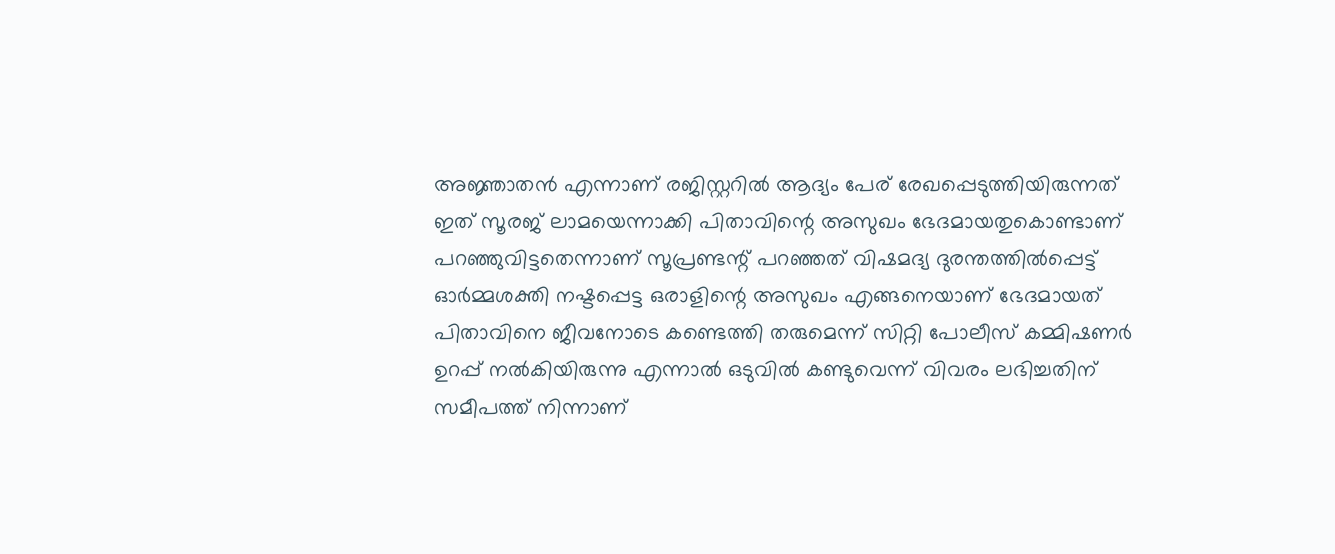അജ്ഞാതൻ എന്നാണ് രജിസ്റ്ററിൽ ആദ്യം പേര് രേഖപ്പെടുത്തിയിരുന്നത് ഇത് സൂരജ് ലാമയെന്നാക്കി പിതാവിന്റെ അസുഖം ഭേദമായതുകൊണ്ടാണ് പറഞ്ഞുവിട്ടതെന്നാണ് സൂപ്രണ്ടന്റ് പറഞ്ഞത് വിഷമദ്യ ദുരന്തത്തിൽപ്പെട്ട് ഓർമ്മശക്തി നഷ്ടപ്പെട്ട ഒരാളിന്റെ അസുഖം എങ്ങനെയാണ് ഭേദമായത് പിതാവിനെ ജീവനോടെ കണ്ടെത്തി തരുമെന്ന് സിറ്റി പോലീസ് കമ്മിഷണർ ഉറപ്പ് നൽകിയിരുന്നു എന്നാൽ ഒടുവിൽ കണ്ടുവെന്ന് വിവരം ലഭിച്ചതിന് സമീപത്ത് നിന്നാണ്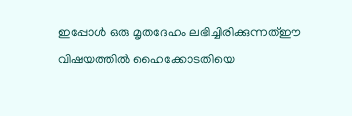ഇപ്പോൾ ഒരു മൃതദേഹം ലഭിച്ചിരിക്കുന്നത്ഈ വിഷയത്തിൽ ഹൈക്കോടതിയെ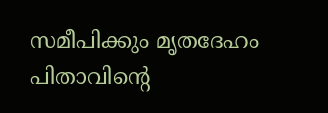സമീപിക്കും മൃതദേഹം പിതാവിന്റെ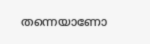തന്നെയാണോ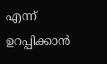എന്ന് ഉറപ്പിക്കാൻ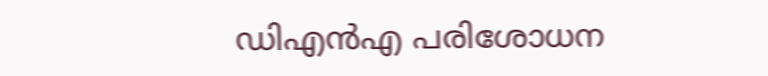ഡിഎൻഎ പരിശോധന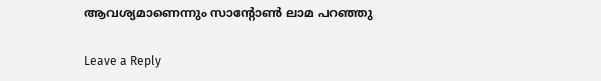ആവശ്യമാണെന്നും സാന്റോൺ ലാമ പറഞ്ഞു

Leave a Reply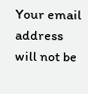Your email address will not be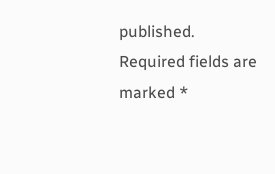published. Required fields are marked *